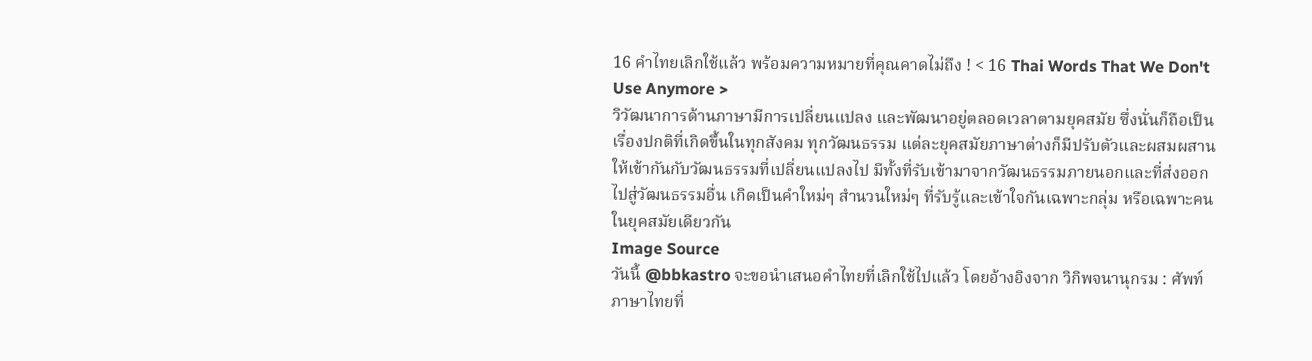16 คำไทยเลิกใช้แล้ว พร้อมความหมายที่คุณคาดไม่ถึง ! < 16 Thai Words That We Don't Use Anymore >
วิวัฒนาการด้านภาษามีการเปลี่ยนแปลง และพัฒนาอยู่ตลอดเวลาตามยุคสมัย ซึ่งนั่นก็ถือเป็นเรื่องปกติที่เกิดขึ้นในทุกสังคม ทุกวัฒนธรรม แต่ละยุคสมัยภาษาต่างก็มีปรับตัวและผสมผสานให้เข้ากันกับวัฒนธรรมที่เปลี่ยนแปลงไป มีทั้งที่รับเข้ามาจากวัฒนธรรมภายนอกและที่ส่งออกไปสู่วัฒนธรรมอื่น เกิดเป็นคำใหม่ๆ สำนวนใหม่ๆ ที่รับรู้และเข้าใจกันเฉพาะกลุ่ม หรือเฉพาะคนในยุคสมัยเดียวกัน
Image Source
วันนี้ @bbkastro จะขอนำเสนอคำไทยที่เลิกใช้ไปแล้ว โดยอ้างอิงจาก วิกิพจนานุกรม : ศัพท์ภาษาไทยที่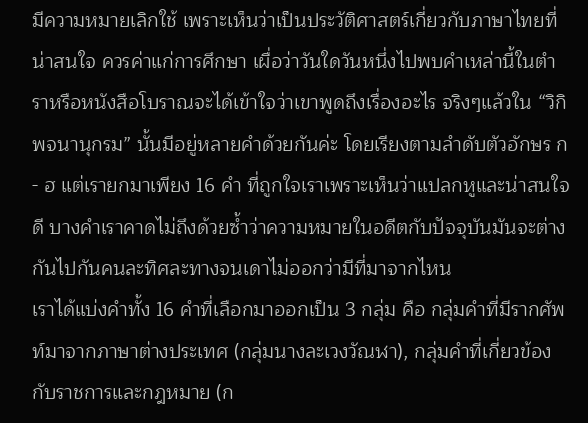มีความหมายเลิกใช้ เพราะเห็นว่าเป็นประวัติศาสตร์เกี่ยวกับภาษาไทยที่น่าสนใจ ควรค่าแก่การศึกษา เผื่อว่าวันใดวันหนึ่งไปพบคำเหล่านี้ในตำราหรือหนังสือโบราณจะได้เข้าใจว่าเขาพูดถึงเรื่องอะไร จริงๆแล้วใน “วิกิพจนานุกรม” นั้นมีอยู่หลายคำด้วยกันค่ะ โดยเรียงตามลำดับตัวอักษร ก - ฮ แต่เรายกมาเพียง 16 คำ ที่ถูกใจเราเพราะเห็นว่าแปลกหูและน่าสนใจดี บางคำเราคาดไม่ถึงด้วยซ้ำว่าความหมายในอดีตกับปัจจุบันมันจะต่างกันไปกันคนละทิศละทางจนเดาไม่ออกว่ามีที่มาจากไหน
เราได้แบ่งคำทั้ง 16 คำที่เลือกมาออกเป็น 3 กลุ่ม คือ กลุ่มคำที่มีรากศัพท์มาจากภาษาต่างประเทศ (กลุ่มนางละเวงวัณฬา), กลุ่มคำที่เกี่ยวข้องกับราชการและกฎหมาย (ก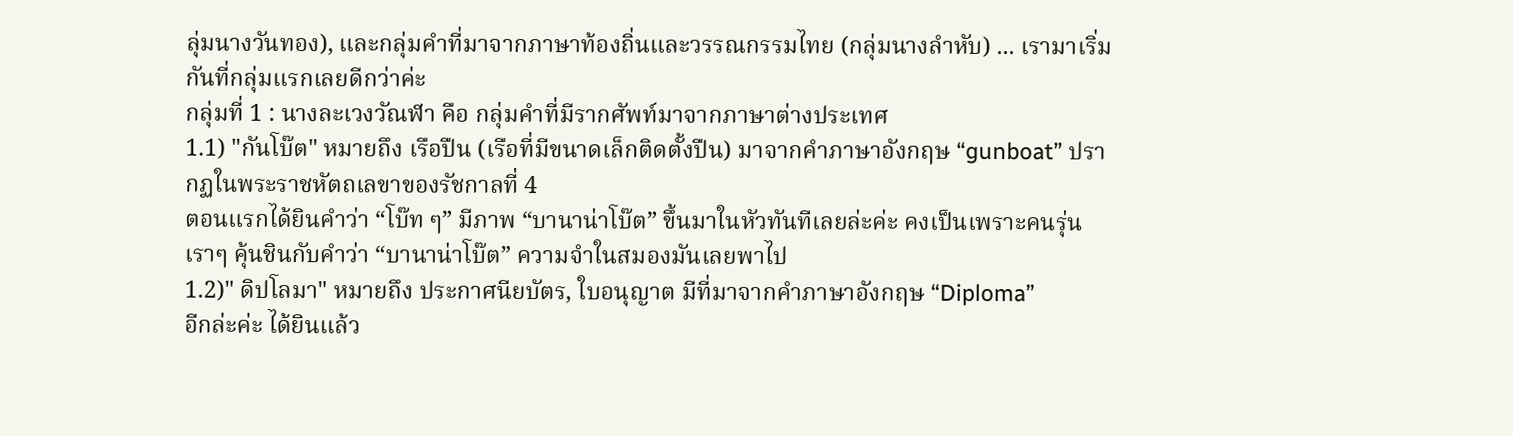ลุ่มนางวันทอง), และกลุ่มคำที่มาจากภาษาท้องถิ่นและวรรณกรรมไทย (กลุ่มนางลำหับ) ... เรามาเริ่มกันที่กลุ่มแรกเลยดีกว่าค่ะ
กลุ่มที่ 1 : นางละเวงวัณฬา คือ กลุ่มคำที่มีรากศัพท์มาจากภาษาต่างประเทศ
1.1) "กันโบ๊ต" หมายถึง เรือปืน (เรือที่มีขนาดเล็กติดตั้งปืน) มาจากคำภาษาอังกฤษ “gunboat” ปรากฏในพระราชหัตถเลขาของรัชกาลที่ 4
ตอนแรกได้ยินคำว่า “โบ๊ท ๆ” มีภาพ “บานาน่าโบ๊ต” ขึ้นมาในหัวทันทีเลยล่ะค่ะ คงเป็นเพราะคนรุ่นเราๆ คุ้นชินกับคำว่า “บานาน่าโบ๊ต” ความจำในสมองมันเลยพาไป
1.2)" ดิปโลมา" หมายถึง ประกาศนียบัตร, ใบอนุญาต มีที่มาจากคำภาษาอังกฤษ “Diploma”
อีกล่ะค่ะ ได้ยินแล้ว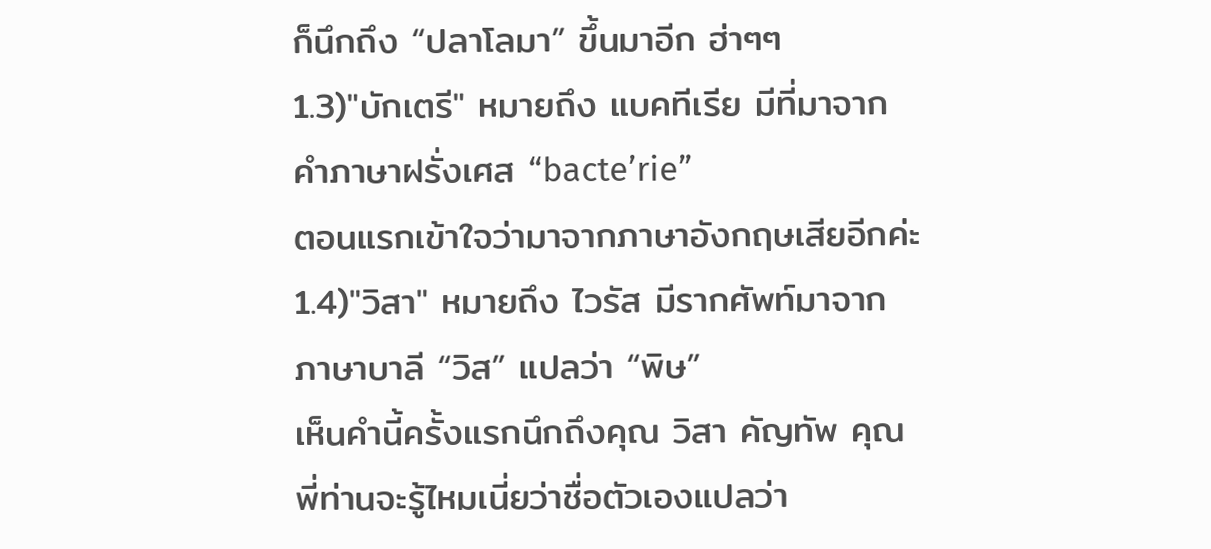ก็นึกถึง “ปลาโลมา” ขึ้นมาอีก ฮ่าๆๆ
1.3)"บักเตรี" หมายถึง แบคทีเรีย มีที่มาจากคำภาษาฝรั่งเศส “bacte’rie”
ตอนแรกเข้าใจว่ามาจากภาษาอังกฤษเสียอีกค่ะ
1.4)"วิสา" หมายถึง ไวรัส มีรากศัพท์มาจากภาษาบาลี “วิส” แปลว่า “พิษ”
เห็นคำนี้ครั้งแรกนึกถึงคุณ วิสา คัญทัพ คุณพี่ท่านจะรู้ไหมเนี่ยว่าชื่อตัวเองแปลว่า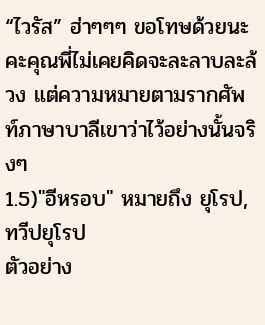“ไวรัส” ฮ่าๆๆๆ ขอโทษด้วยนะคะคุณพี่ไม่เคยคิดจะละลาบละล้วง แต่ความหมายตามรากศัพท์ภาษาบาลีเขาว่าไว้อย่างนั้นจริงๆ
1.5)"อีหรอบ" หมายถึง ยุโรป, ทวีปยุโรป
ตัวอย่าง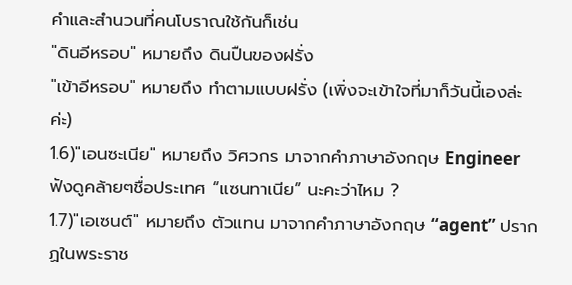คำและสำนวนที่คนโบราณใช้กันก็เช่น
"ดินอีหรอบ" หมายถึง ดินปืนของฝรั่ง
"เข้าอีหรอบ" หมายถึง ทำตามแบบฝรั่ง (เพิ่งจะเข้าใจที่มาก็วันนี้เองล่ะค่ะ)
1.6)"เอนซะเนีย" หมายถึง วิศวกร มาจากคำภาษาอังกฤษ Engineer
ฟังดูคล้ายๆชื่อประเทศ “แซนทาเนีย” นะคะว่าไหม ?
1.7)"เอเซนต์" หมายถึง ตัวแทน มาจากคำภาษาอังกฤษ “agent” ปรากฏในพระราช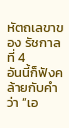หัตถเลขาของ รัชกาลที่ 4
อันนี้ก็ฟังคล้ายกับคำว่า “เอ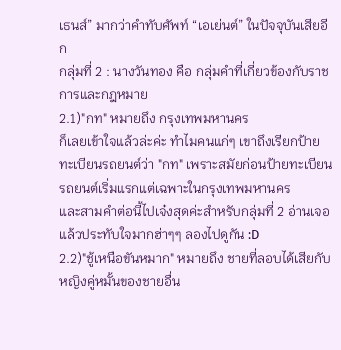เธนส์” มากว่าคำทับศัพท์ “เอเย่นต์” ในปัจจุบันเสียอีก
กลุ่มที่ 2 : นางวันทอง คือ กลุ่มคำที่เกี่ยวข้องกับราชการและกฎหมาย
2.1)"กท" หมายถึง กรุงเทพมหานคร
ก็เลยเข้าใจแล้วล่ะค่ะ ทำไมคนแก่ๆ เขาถึงเรียกป้ายทะเบียนรถยนต์ว่า "กท" เพราะสมัยก่อนป้ายทะเบียนรถยนต์เริ่มแรกแต่เฉพาะในกรุงเทพมหานคร
และสามคำต่อนี้ไปเจ๋งสุดค่ะสำหรับกลุ่มที่ 2 อ่านเจอแล้วประทับใจมากฮ่าๆๆ ลองไปดูกัน :D
2.2)"ชู้เหนือขันหมาก" หมายถึง ชายที่ลอบได้เสียกับหญิงคู่หมั้นของชายอื่น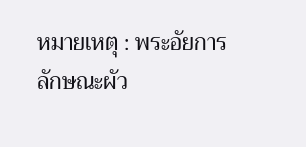หมายเหตุ : พระอัยการลักษณะผัว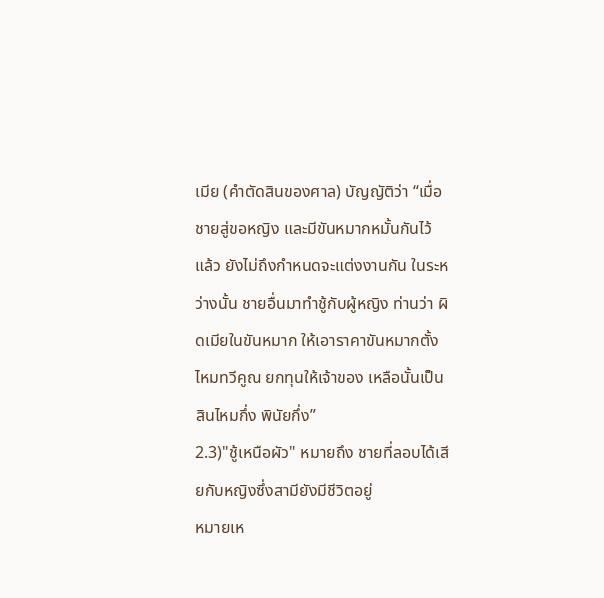เมีย (คำตัดสินของศาล) บัญญัติว่า “เมื่อชายสู่ขอหญิง และมีขันหมากหมั้นกันไว้แล้ว ยังไม่ถึงกำหนดจะแต่งงานกัน ในระหว่างนั้น ชายอื่นมาทำชู้กับผู้หญิง ท่านว่า ผิดเมียในขันหมาก ให้เอาราคาขันหมากตั้งไหมทวีคูณ ยกทุนให้เจ้าของ เหลือนั้นเป็นสินไหมกึ่ง พินัยกึ่ง”
2.3)"ชู้เหนือผัว" หมายถึง ชายที่ลอบได้เสียกับหญิงซึ่งสามียังมีชีวิตอยู่
หมายเห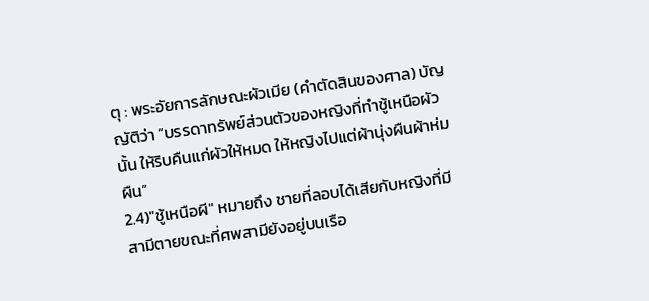ตุ : พระอัยการลักษณะผัวเมีย (คำตัดสินของศาล) บัญญัติว่า “บรรดาทรัพย์ส่วนตัวของหญิงที่ทำชู้เหนือผัวนั้น ให้ริบคืนแก่ผัวให้หมด ให้หญิงไปแต่ผ้านุ่งผืนผ้าห่มผืน”
2.4)"ชู้เหนือผี" หมายถึง ชายที่ลอบได้เสียกับหญิงที่มีสามีตายขณะที่ศพสามียังอยู่บนเรือ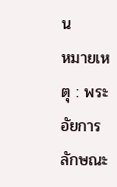น
หมายเหตุ : พระอัยการลักษณะ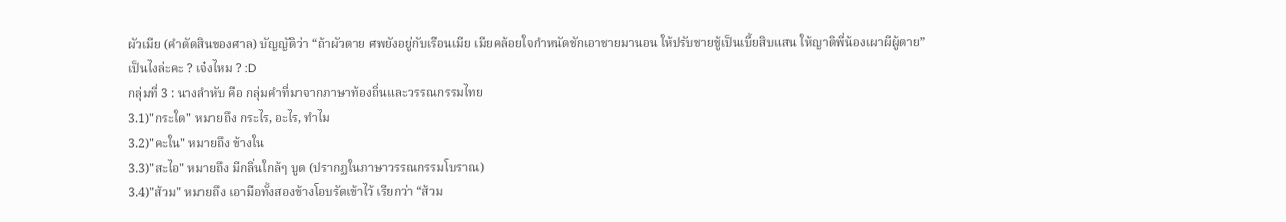ผัวเมีย (คำตัดสินของศาล) บัญญัติว่า “ถ้าผัวตาย ศพยังอยู่กับเรือนเมีย เมียคล้อยใจกำหนัดชักเอาชายมานอน ให้ปรับชายชู้เป็นเบี้ยสิบแสน ให้ญาติพี่น้องเผาผีผู้ตาย”
เป็นไงล่ะคะ ? เจ๋งไหม ? :D
กลุ่มที่ 3 : นางลำหับ คือ กลุ่มคำที่มาจากภาษาท้องถิ่นและวรรณกรรมไทย
3.1)"กระใด" หมายถึง กระไร, อะไร, ทำไม
3.2)"คะใน" หมายถึง ข้างใน
3.3)"สะไอ" หมายถึง มีกลิ่นใกล้ๆ บูด (ปรากฏในภาษาวรรณกรรมโบราณ)
3.4)"ส้วม" หมายถึง เอามือทั้งสองข้างโอบรัดเข้าไว้ เรียกว่า “ส้วม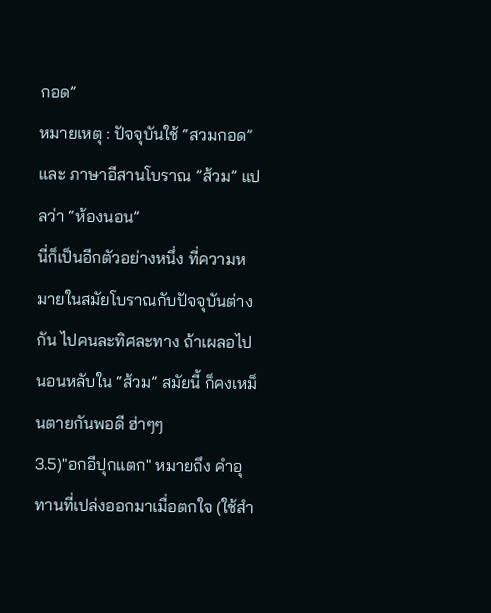กอด”
หมายเหตุ : ปัจจุบันใช้ “สวมกอด” และ ภาษาอีสานโบราณ ”ส้วม” แปลว่า “ห้องนอน”
นี่ก็เป็นอีกตัวอย่างหนึ่ง ที่ความหมายในสมัยโบราณกับปัจจุบันต่างกัน ไปคนละทิศละทาง ถ้าเผลอไปนอนหลับใน “ส้วม” สมัยนี้ ก็คงเหม็นตายกันพอดี ฮ่าๆๆ
3.5)"อกอีปุกแตก" หมายถึง คำอุทานที่เปล่งออกมาเมื่อตกใจ (ใช้สำ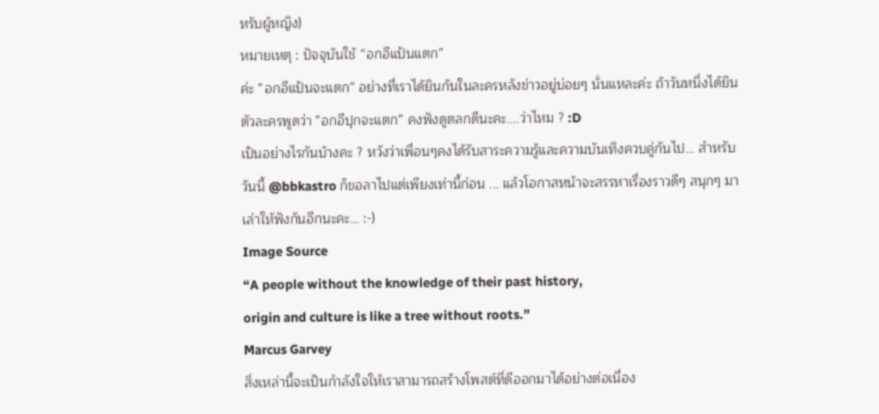หรับผู้หญิง)
หมายเหตุ : ปัจจุบันใช้ “อกอีแป้นแตก”
ค่ะ ”อกอีแป้นจะแตก” อย่างที่เราได้ยินกันในละครหลังข่าวอยู่บ่อยๆ นั่นแหละค่ะ ถ้าวันหนึ่งได้ยินตัวละครพูดว่า ”อกอีปุกจะแตก” คงฟังดูตลกดีนะคะ....ว่าไหม ? :D
เป็นอย่างไรกันบ้างคะ ? หวังว่าเพื่อนๆคงได้รับสาระความรู้และความบันเทิงควบคู่กันไป... สำหรับวันนี้ @bbkastro ก็ขอลาไปแต่เพียงเท่านี้ก่อน ... แล้วโอกาสหน้าจะสรรหาเรื่องราวดีๆ สนุกๆ มาเล่าให้ฟังกันอีกนะคะ... :-)
Image Source
“A people without the knowledge of their past history,
origin and culture is like a tree without roots.”
Marcus Garvey
สิ่งเหล่านี้จะเป็นกำลังใจให้เราสามารถสร้างโพสต์ที่ดีออกมาได้อย่างต่อเนื่อง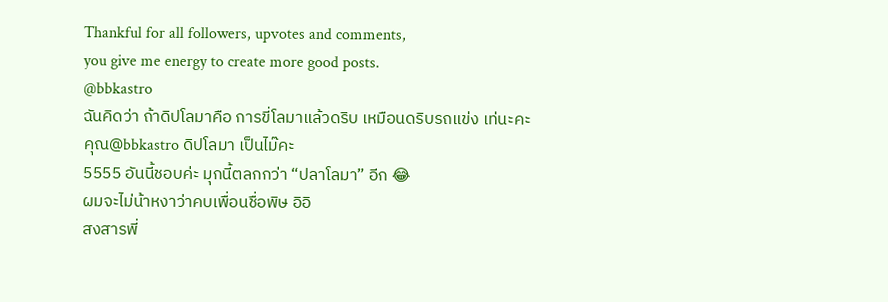Thankful for all followers, upvotes and comments,
you give me energy to create more good posts.
@bbkastro
ฉันคิดว่า ถ้าดิปโลมาคือ การขี่โลมาแล้วดริบ เหมือนดริบรถแข่ง เท่นะคะ
คุณ@bbkastro ดิปโลมา เป็นไม๊คะ
5555 อันนี้ชอบค่ะ มุกนี้ตลกกว่า “ปลาโลมา” อีก 😂
ผมจะไม่น้าหงาว่าคบเพื่อนชื่อพิษ อิอิ
สงสารพี่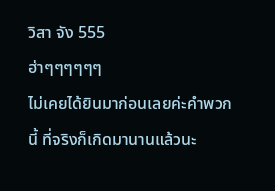วิสา จัง 555
ฮ่าๆๆๆๆๆๆ
ไม่เคยได้ยินมาก่อนเลยค่ะคำพวกนี้ ที่จริงก็เกิดมานานแล้วนะ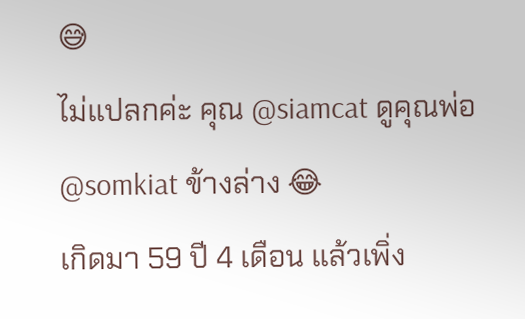😅
ไม่แปลกค่ะ คุณ @siamcat ดูคุณพ่อ @somkiat ข้างล่าง 😂
เกิดมา 59 ปี 4 เดือน แล้วเพิ่ง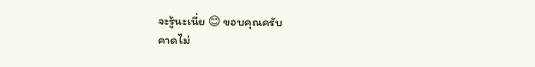จะรู้นะเนี่ย 😊 ขอบคุณครับ
คาดไม่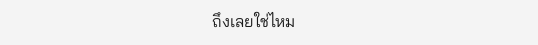ถึงเลยใช่ไหม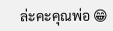ล่ะคะคุณพ่อ 😁